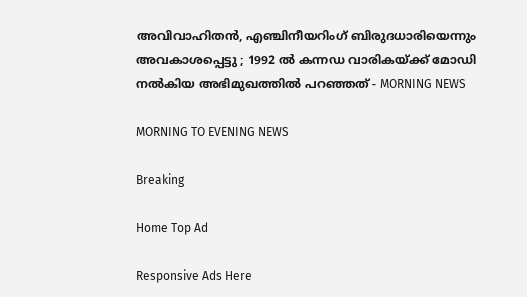അവിവാഹിതന്‍, എഞ്ചിനീയറിംഗ് ബിരുദധാരിയെന്നും അവകാശപ്പെട്ടു ; 1992 ല്‍ കന്നഡ വാരികയ്ക്ക് മോഡി നല്‍കിയ അഭിമുഖത്തില്‍ പറഞ്ഞത് - MORNING NEWS

MORNING TO EVENING NEWS

Breaking

Home Top Ad

Responsive Ads Here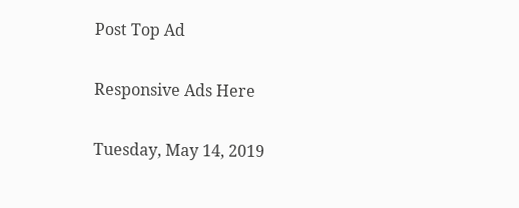Post Top Ad

Responsive Ads Here

Tuesday, May 14, 2019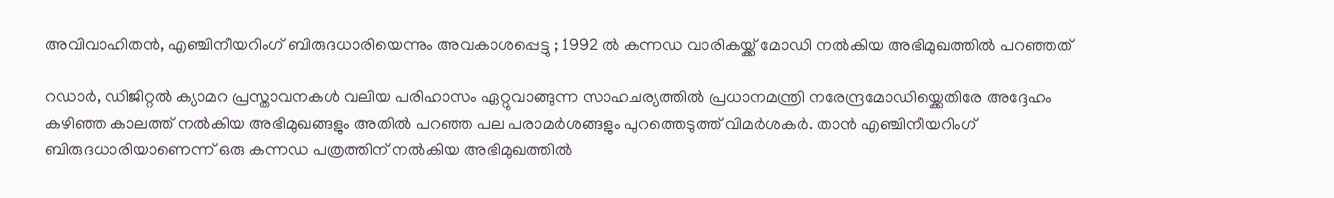അവിവാഹിതന്‍, എഞ്ചിനീയറിംഗ് ബിരുദധാരിയെന്നും അവകാശപ്പെട്ടു ; 1992 ല്‍ കന്നഡ വാരികയ്ക്ക് മോഡി നല്‍കിയ അഭിമുഖത്തില്‍ പറഞ്ഞത്

റഡാര്‍, ഡിജിറ്റല്‍ ക്യാമറ പ്രസ്താവനകള്‍ വലിയ പരിഹാസം ഏറ്റുവാങ്ങുന്ന സാഹചര്യത്തില്‍ പ്രധാനമന്ത്രി നരേന്ദ്രമോഡിയ്ക്കെതിരേ അദ്ദേഹം കഴിഞ്ഞ കാലത്ത് നല്‍കിയ അഭിമുഖങ്ങളും അതില്‍ പറഞ്ഞ പല പരാമര്‍ശങ്ങളും പുറത്തെടുത്ത് വിമര്‍ശകര്‍. താന്‍ എഞ്ചിനീയറിംഗ് ബിരുദധാരിയാണെന്ന് ഒരു കന്നഡ പത്രത്തിന് നല്‍കിയ അഭിമുഖത്തില്‍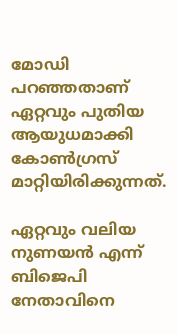മോഡി പറഞ്ഞതാണ് ഏറ്റവും പുതിയ ആയുധമാക്കി കോണ്‍ഗ്രസ് മാറ്റിയിരിക്കുന്നത്.

ഏറ്റവും വലിയ നുണയന്‍ എന്ന് ബിജെപി നേതാവിനെ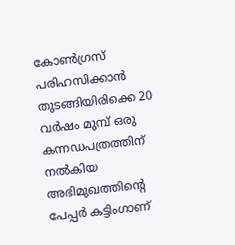കോണ്‍ഗ്രസ് പരിഹസിക്കാന്‍ തുടങ്ങിയിരിക്കെ 20 വര്‍ഷം മുമ്പ് ഒരു കന്നഡപത്രത്തിന് നല്‍കിയ അഭിമുഖത്തിന്റെ പേപ്പര്‍ കട്ടിംഗാണ്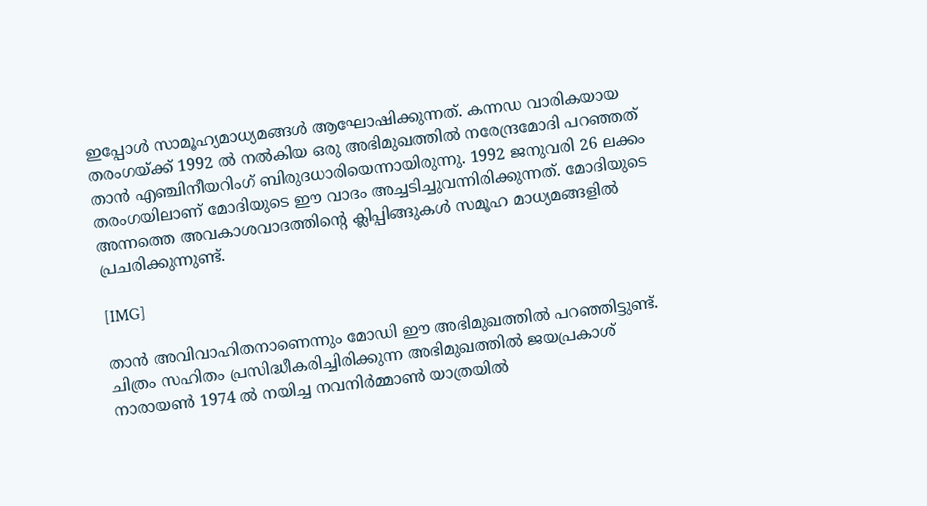ഇപ്പോള്‍ സാമൂഹ്യമാധ്യമങ്ങള്‍ ആഘോഷിക്കുന്നത്. കന്നഡ വാരികയായ തരംഗയ്ക്ക് 1992 ല്‍ നല്‍കിയ ഒരു അഭിമുഖത്തില്‍ നരേന്ദ്രമോദി പറഞ്ഞത് താന്‍ എഞ്ചിനീയറിംഗ് ബിരുദധാരിയെന്നായിരുന്നു. 1992 ജനുവരി 26 ലക്കം തരംഗയിലാണ് മോദിയുടെ ഈ വാദം അച്ചടിച്ചുവന്നിരിക്കുന്നത്. മോദിയുടെ അന്നത്തെ അവകാശവാദത്തിന്റെ ക്ലിപ്പിങ്ങുകള്‍ സമൂഹ മാധ്യമങ്ങളില്‍ പ്രചരിക്കുന്നുണ്ട്.

[IMG]

താന്‍ അവിവാഹിതനാണെന്നും മോഡി ഈ അഭിമുഖത്തില്‍ പറഞ്ഞിട്ടുണ്ട്. ചിത്രം സഹിതം പ്രസിദ്ധീകരിച്ചിരിക്കുന്ന അഭിമുഖത്തില്‍ ജയപ്രകാശ് നാരായണ്‍ 1974 ല്‍ നയിച്ച നവനിര്‍മ്മാണ്‍ യാത്രയില്‍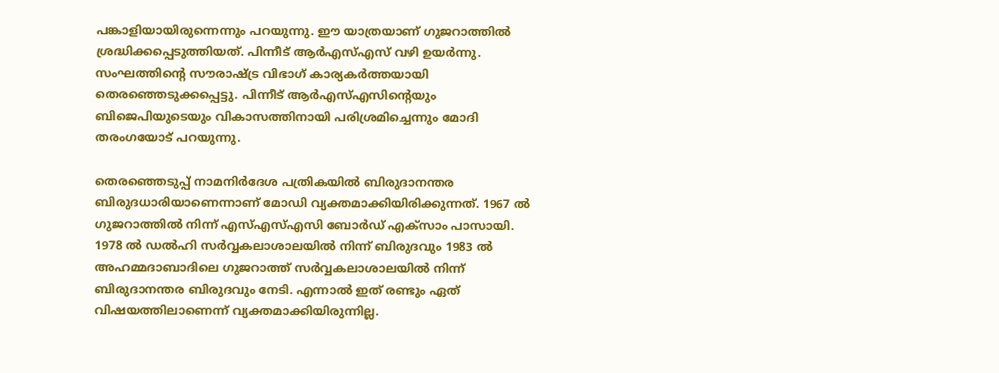പങ്കാളിയായിരുന്നെന്നും പറയുന്നു. ഈ യാത്രയാണ് ഗുജറാത്തില്‍ ശ്രദ്ധിക്കപ്പെടുത്തിയത്. പിന്നീട് ആര്‍എസ്എസ് വഴി ഉയര്‍ന്നു. സംഘത്തിന്റെ സൗരാഷ്ട്ര വിഭാഗ് കാര്യകര്‍ത്തയായി തെരഞ്ഞെടുക്കപ്പെട്ടു. പിന്നീട് ആര്‍എസ്എസിന്റെയും ബിജെപിയുടെയും വികാസത്തിനായി പരിശ്രമിച്ചെന്നും മോദി തരംഗയോട് പറയുന്നു.

തെരഞ്ഞെടുപ്പ് നാമനിര്‍ദേശ പത്രികയില്‍ ബിരുദാനന്തര ബിരുദധാരിയാണെന്നാണ് മോഡി വ്യക്തമാക്കിയിരിക്കുന്നത്. 1967 ല്‍ ഗുജറാത്തില്‍ നിന്ന് എസ്എസ്എസി ബോര്‍ഡ് എക്‌സാം പാസായി. 1978 ല്‍ ഡല്‍ഹി സര്‍വ്വകലാശാലയില്‍ നിന്ന് ബിരുദവും 1983 ല്‍ അഹമ്മദാബാദിലെ ഗുജറാത്ത് സര്‍വ്വകലാശാലയില്‍ നിന്ന് ബിരുദാനന്തര ബിരുദവും നേടി. എന്നാല്‍ ഇത് രണ്ടും ഏത് വിഷയത്തിലാണെന്ന് വ്യക്തമാക്കിയിരുന്നില്ല.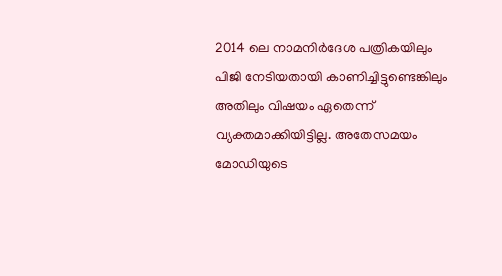2014 ലെ നാമനിര്‍ദേശ പത്രികയിലും പിജി നേടിയതായി കാണിച്ചിട്ടുണ്ടെങ്കിലും അതിലും വിഷയം ഏതെന്ന് വ്യക്തമാക്കിയിട്ടില്ല. അതേസമയം മോഡിയുടെ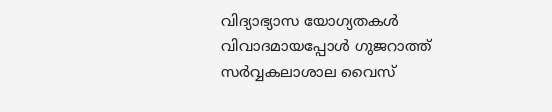വിദ്യാഭ്യാസ യോഗ്യതകള്‍ വിവാദമായപ്പോള്‍ ഗുജറാത്ത് സര്‍വ്വകലാശാല വൈസ്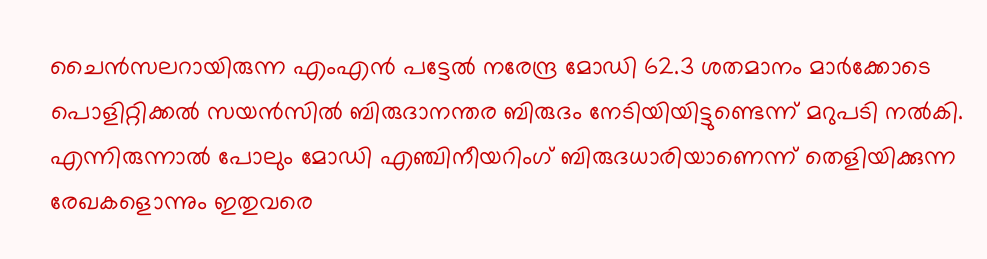ചൈന്‍സലറായിരുന്ന എംഎന്‍ പട്ടേല്‍ നരേന്ദ്ര മോഡി 62.3 ശതമാനം മാര്‍ക്കോടെ പൊളിറ്റിക്കല്‍ സയന്‍സില്‍ ബിരുദാനന്തര ബിരുദം നേടിയിയിട്ടുണ്ടെന്ന് മറുപടി നല്‍കി. എന്നിരുന്നാല്‍ പോലും മോഡി എഞ്ചിനീയറിംഗ് ബിരുദധാരിയാണെന്ന് തെളിയിക്കുന്ന രേഖകളൊന്നും ഇതുവരെ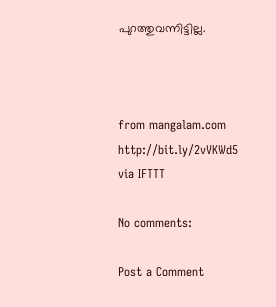പുറത്തുവന്നിട്ടില്ല.



from mangalam.com http://bit.ly/2vVKWd5
via IFTTT

No comments:

Post a Comment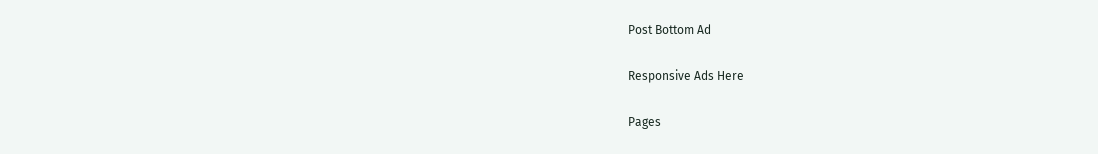Post Bottom Ad

Responsive Ads Here

Pages